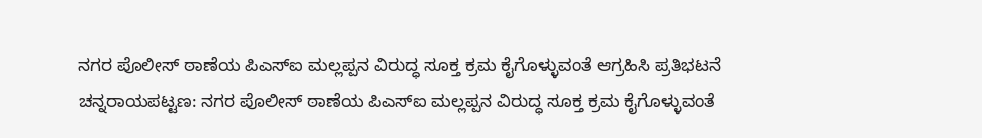ನಗರ ಪೊಲೀಸ್ ಠಾಣೆಯ ಪಿಎಸ್ಐ ಮಲ್ಲಪ್ಪನ ವಿರುದ್ಧ ಸೂಕ್ತ ಕ್ರಮ ಕೈಗೊಳ್ಳುವಂತೆ ಆಗ್ರಹಿಸಿ ಪ್ರತಿಭಟನೆ
ಚನ್ನರಾಯಪಟ್ಟಣ: ನಗರ ಪೊಲೀಸ್ ಠಾಣೆಯ ಪಿಎಸ್ಐ ಮಲ್ಲಪ್ಪನ ವಿರುದ್ಧ ಸೂಕ್ತ ಕ್ರಮ ಕೈಗೊಳ್ಳುವಂತೆ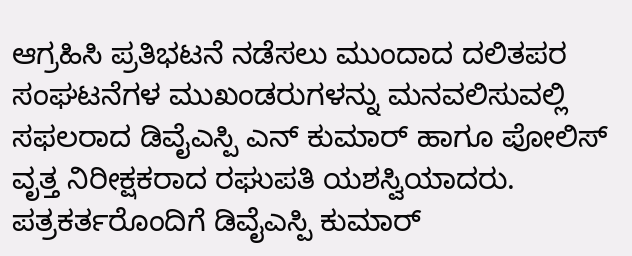ಆಗ್ರಹಿಸಿ ಪ್ರತಿಭಟನೆ ನಡೆಸಲು ಮುಂದಾದ ದಲಿತಪರ ಸಂಘಟನೆಗಳ ಮುಖಂಡರುಗಳನ್ನು ಮನವಲಿಸುವಲ್ಲಿ ಸಫಲರಾದ ಡಿವೈಎಸ್ಪಿ ಎನ್ ಕುಮಾರ್ ಹಾಗೂ ಪೋಲಿಸ್ ವೃತ್ತ ನಿರೀಕ್ಷಕರಾದ ರಘುಪತಿ ಯಶಸ್ವಿಯಾದರು. ಪತ್ರಕರ್ತರೊಂದಿಗೆ ಡಿವೈಎಸ್ಪಿ ಕುಮಾರ್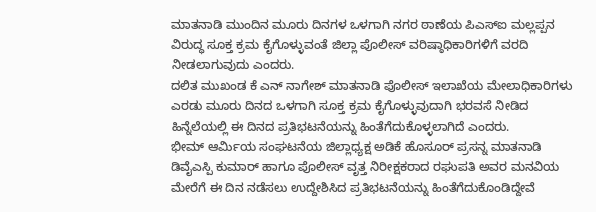ಮಾತನಾಡಿ ಮುಂದಿನ ಮೂರು ದಿನಗಳ ಒಳಗಾಗಿ ನಗರ ಠಾಣೆಯ ಪಿಎಸ್ಐ ಮಲ್ಲಪ್ಪನ ವಿರುದ್ಧ ಸೂಕ್ತ ಕ್ರಮ ಕೈಗೊಳ್ಳುವಂತೆ ಜಿಲ್ಲಾ ಪೊಲೀಸ್ ವರಿಷ್ಠಾಧಿಕಾರಿಗಳಿಗೆ ವರದಿ ನೀಡಲಾಗುವುದು ಎಂದರು.
ದಲಿತ ಮುಖಂಡ ಕೆ ಎನ್ ನಾಗೇಶ್ ಮಾತನಾಡಿ ಪೊಲೀಸ್ ಇಲಾಖೆಯ ಮೇಲಾಧಿಕಾರಿಗಳು ಎರಡು ಮೂರು ದಿನದ ಒಳಗಾಗಿ ಸೂಕ್ತ ಕ್ರಮ ಕೈಗೊಳ್ಳುವುದಾಗಿ ಭರವಸೆ ನೀಡಿದ ಹಿನ್ನೆಲೆಯಲ್ಲಿ ಈ ದಿನದ ಪ್ರತಿಭಟನೆಯನ್ನು ಹಿಂತೆಗೆದುಕೊಳ್ಳಲಾಗಿದೆ ಎಂದರು.
ಭೀಮ್ ಆರ್ಮಿಯ ಸಂಘಟನೆಯ ಜಿಲ್ಲಾಧ್ಯಕ್ಷ ಅಡಿಕೆ ಹೊಸೂರ್ ಪ್ರಸನ್ನ ಮಾತನಾಡಿ ಡಿವೈಎಸ್ಪಿ ಕುಮಾರ್ ಹಾಗೂ ಪೊಲೀಸ್ ವೃತ್ತ ನಿರೀಕ್ಷಕರಾದ ರಘುಪತಿ ಅವರ ಮನವಿಯ ಮೇರೆಗೆ ಈ ದಿನ ನಡೆಸಲು ಉದ್ದೇಶಿಸಿದ ಪ್ರತಿಭಟನೆಯನ್ನು ಹಿಂತೆಗೆದುಕೊಂಡಿದ್ದೇವೆ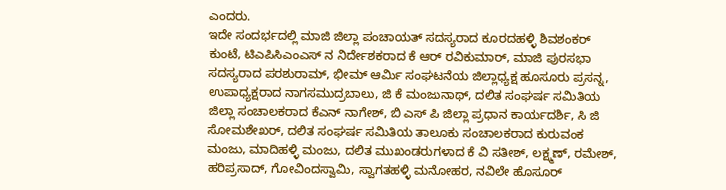ಎಂದರು.
ಇದೇ ಸಂದರ್ಭದಲ್ಲಿ ಮಾಜಿ ಜಿಲ್ಲಾ ಪಂಚಾಯತ್ ಸದಸ್ಯರಾದ ಕೂರದಹಳ್ಳಿ ಶಿವಶಂಕರ್ ಕುಂಟೆ, ಟಿಎಪಿಸಿಎಂಎಸ್ ನ ನಿರ್ದೇಶಕರಾದ ಕೆ ಆರ್ ರವಿಕುಮಾರ್, ಮಾಜಿ ಪುರಸಭಾ ಸದಸ್ಯರಾದ ಪರಶುರಾಮ್, ಭೀಮ್ ಆರ್ಮಿ ಸಂಘಟನೆಯ ಜಿಲ್ಲಾಧ್ಯಕ್ಷ ಹೂಸೂರು ಪ್ರಸನ್ನ, ಉಪಾಧ್ಯಕ್ಷರಾದ ನಾಗಸಮುದ್ರಬಾಲು, ಜಿ ಕೆ ಮಂಜುನಾಥ್, ದಲಿತ ಸಂಘರ್ಷ ಸಮಿತಿಯ ಜಿಲ್ಲಾ ಸಂಚಾಲಕರಾದ ಕೆಎನ್ ನಾಗೇಶ್, ಬಿ ಎಸ್ ಪಿ ಜಿಲ್ಲಾ ಪ್ರಧಾನ ಕಾರ್ಯದರ್ಶಿ, ಸಿ ಜಿ ಸೋಮಶೇಖರ್, ದಲಿತ ಸಂಘರ್ಷ ಸಮಿತಿಯ ತಾಲೂಕು ಸಂಚಾಲಕರಾದ ಕುರುವಂಕ ಮಂಜು, ಮಾದಿಹಳ್ಳಿ ಮಂಜು, ದಲಿತ ಮುಖಂಡರುಗಳಾದ ಕೆ ವಿ ಸತೀಶ್, ಲಕ್ಷ್ಮಣ್, ರಮೇಶ್, ಹರಿಪ್ರಸಾದ್, ಗೋವಿಂದಸ್ವಾಮಿ, ಸ್ವಾಗತಹಳ್ಳಿ ಮನೋಹರ, ನವಿಲೇ ಹೊಸೂರ್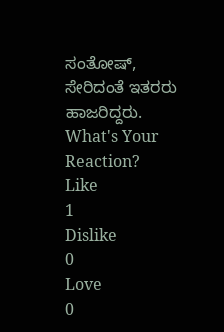ಸಂತೋಷ್, ಸೇರಿದಂತೆ ಇತರರು ಹಾಜರಿದ್ದರು.
What's Your Reaction?
Like
1
Dislike
0
Love
0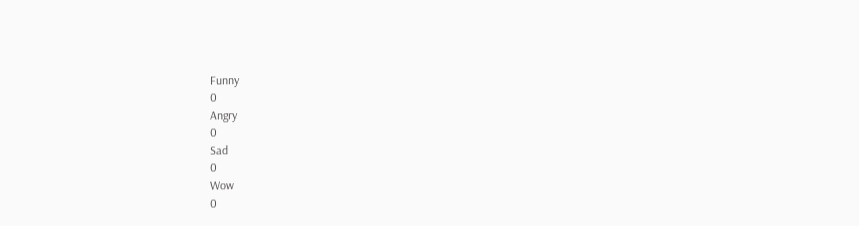Funny
0
Angry
0
Sad
0
Wow
0